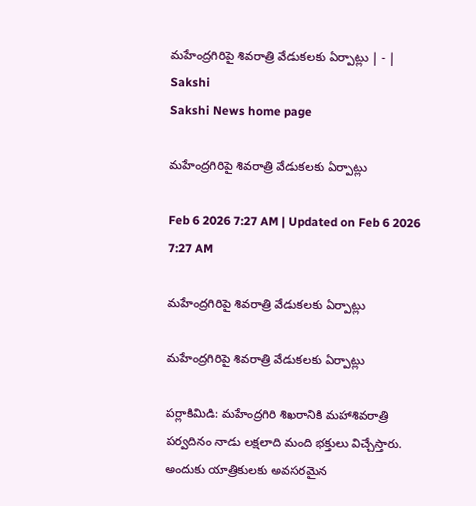మహేంద్రగిరిపై శివరాత్రి వేడుకలకు ఏర్పాట్లు | - | Sakshi
Sakshi News home page

మహేంద్రగిరిపై శివరాత్రి వేడుకలకు ఏర్పాట్లు

Feb 6 2026 7:27 AM | Updated on Feb 6 2026 7:27 AM

మహేంద్రగిరిపై శివరాత్రి వేడుకలకు ఏర్పాట్లు

మహేంద్రగిరిపై శివరాత్రి వేడుకలకు ఏర్పాట్లు

పర్లాకిమిడి: మహేంద్రగిరి శిఖరానికి మహాశివరాత్రి పర్వదినం నాడు లక్షలాది మంది భక్తులు విచ్చేస్తారు. అందుకు యాత్రికులకు అవసరమైన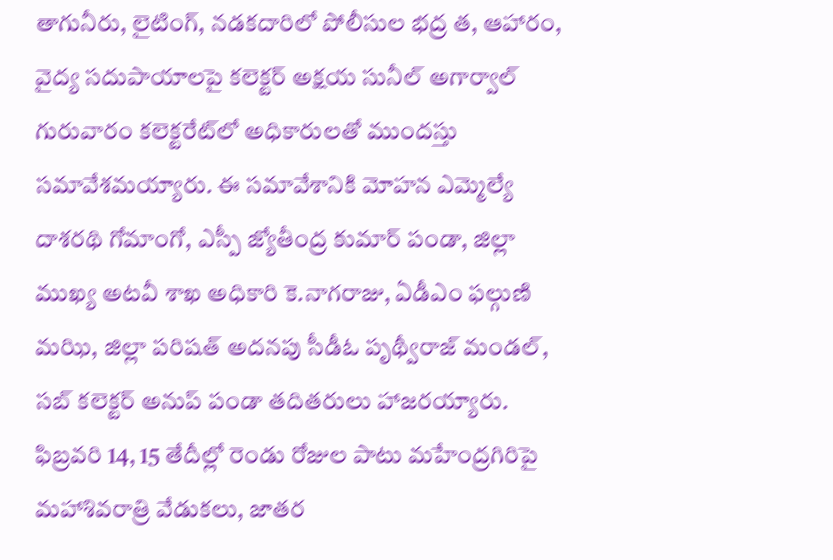తాగునీరు, లైటింగ్‌, నడకదారిలో పోలీసుల భద్ర త, ఆహారం, వైద్య సదుపాయాలపై కలెక్టర్‌ అక్షయ సునీల్‌ అగార్వాల్‌ గురువారం కలెక్టరేట్‌లో అధికారులతో ముందస్తు సమావేశమయ్యారు. ఈ సమావేశానికి మోహన ఎమ్మెల్యే దాశరథి గోమాంగో, ఎస్పీ జ్యోతీంద్ర కుమార్‌ పండా, జిల్లా ముఖ్య అటవీ శాఖ అధికారి కె.నాగరాజు, ఏడీఎం ఫల్గుణి మఝి, జిల్లా పరిషత్‌ అదనపు సీడీఓ పృథ్వీరాజ్‌ మండల్‌, సబ్‌ కలెక్టర్‌ అనుప్‌ పండా తదితరులు హాజరయ్యారు. ఫిబ్రవరి 14, 15 తేదీల్లో రెండు రోజుల పాటు మహేంద్రగిరిపై మహాశివరాత్రి వేడుకలు, జాతర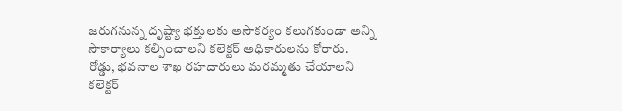జరుగనున్న దృష్ట్యా భక్తులకు అసౌకర్యం కలుగకుండా అన్ని సౌకార్యాలు కల్పించాలని కలెక్టర్‌ అధికారులను కోరారు. రోడ్డు, భవనాల శాఖ రహదారులు మరమ్మతు చేయాలని కలెక్టర్‌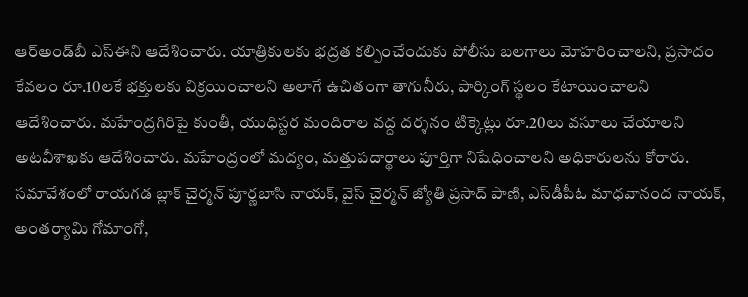ఆర్‌అండ్‌బీ ఎస్‌ఈని ఆదేశించారు. యాత్రికులకు భద్రత కల్పించేందుకు పోలీసు బలగాలు మోహరించాలని, ప్రసాదం కేవలం రూ.10లకే భక్తులకు విక్రయించాలని అలాగే ఉచితంగా తాగునీరు, పార్కింగ్‌ స్థలం కేటాయించాలని ఆదేశించారు. మహేంద్రగిరిపై కుంతీ, యుధిస్టర మందిరాల వద్ద దర్శనం టిక్కెట్లు రూ.20లు వసూలు చేయాలని అటవీశాఖకు ఆదేశించారు. మహేంద్రంలో మద్యం, మత్తుపదార్థాలు పూర్తిగా నిషేధించాలని అధికారులను కోరారు. సమావేశంలో రాయగడ బ్లాక్‌ చైర్మన్‌ పూర్ణబాసి నాయక్‌, వైస్‌ చైర్మన్‌ జ్యోతి ప్రసాద్‌ పాణి, ఎస్‌డీపీఓ మాధవానంద నాయక్‌, అంతర్యామి గోమాంగో,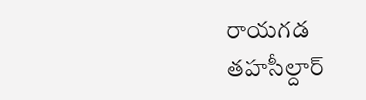రాయగడ తహసీల్దార్‌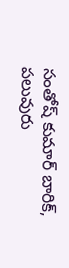సంతోష్‌ కుమార్‌ బారిక్‌, పలువురు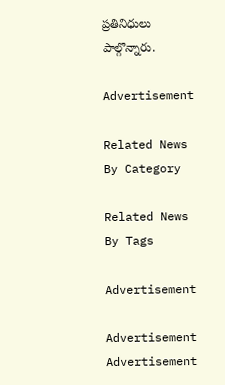ప్రతినిధులు పాల్గొన్నారు.

Advertisement

Related News By Category

Related News By Tags

Advertisement

Advertisement
Advertisement